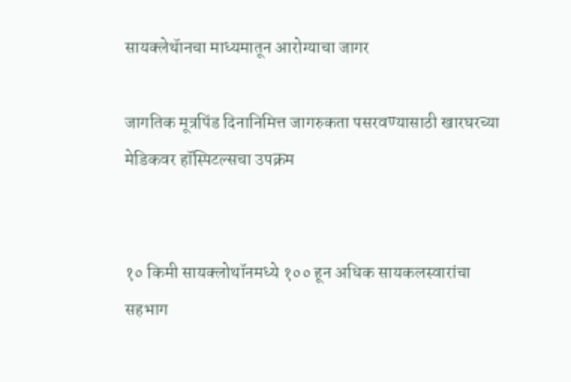सायक्लेथॅानचा माध्यमातून आरोग्याचा जागर

जागतिक मूत्रपिंड दिनानिमित्त जागरुकता पसरवण्यासाठी खारघरच्या मेडिकवर हॉस्पिटल्सचा उपक्रम


१० किमी सायक्लोथॉनमध्ये १०० हून अधिक सायकलस्वारांचा सहभाग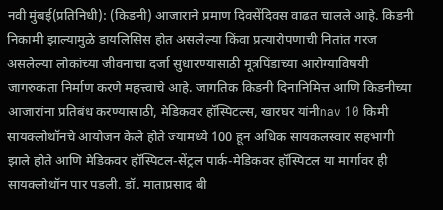नवी मुंबई(प्रतिनिधी): (किडनी) आजाराने प्रमाण दिवसेंदिवस वाढत चालले आहे. किडनी निकामी झाल्यामुळे डायलिसिस होत असलेल्या किंवा प्रत्यारोपणाची नितांत गरज असलेल्या लोकांच्या जीवनाचा दर्जा सुधारण्यासाठी मूत्रपिंडाच्या आरोग्याविषयी जागरुकता निर्माण करणे महत्त्वाचे आहे. जागतिक किडनी दिनानिमित्त आणि किडनीच्या आजारांना प्रतिबंध करण्यासाठी, मेडिकवर हॉस्पिटल्स, खारघर यांनीnav 10 किमी सायक्लोथॉनचे आयोजन केले होते ज्यामध्ये 100 हून अधिक सायकलस्वार सहभागी झाले होते आणि मेडिकवर हॉस्पिटल-सेंट्रल पार्क-मेडिकवर हॉस्पिटल या मार्गावर ही सायक्लोथॉन पार पडली. डॉ. माताप्रसाद बी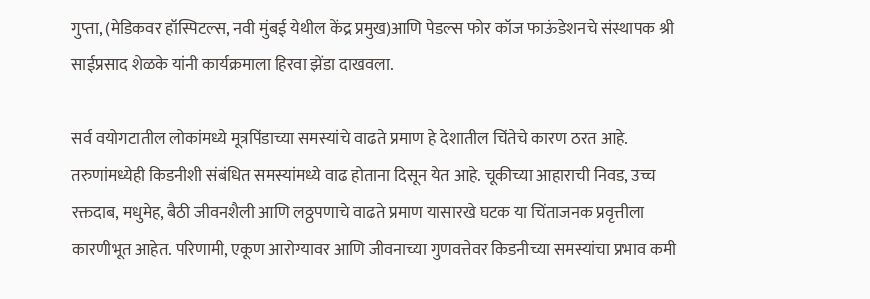गुप्ता, (मेडिकवर हॉस्पिटल्स, नवी मुंबई येथील केंद्र प्रमुख)आणि पेडल्स फोर कॉज फाऊंडेशनचे संस्थापक श्री साईप्रसाद शेळके यांनी कार्यक्रमाला हिरवा झेंडा दाखवला.

सर्व वयोगटातील लोकांमध्ये मूत्रपिंडाच्या समस्यांचे वाढते प्रमाण हे देशातील चिंतेचे कारण ठरत आहे. तरुणांमध्येही किडनीशी संबंधित समस्यांमध्ये वाढ होताना दिसून येत आहे. चूकीच्या आहाराची निवड, उच्च रक्तदाब, मधुमेह, बैठी जीवनशैली आणि लठ्ठपणाचे वाढते प्रमाण यासारखे घटक या चिंताजनक प्रवृत्तीला कारणीभूत आहेत. परिणामी, एकूण आरोग्यावर आणि जीवनाच्या गुणवत्तेवर किडनीच्या समस्यांचा प्रभाव कमी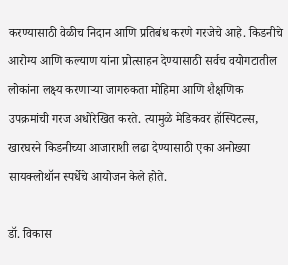करण्यासाठी वेळीच निदान आणि प्रतिबंध करणे गरजेचे आहे. किडनीचे आरोग्य आणि कल्याण यांना प्रोत्साहन देण्यासाठी सर्वच वयोगटातील लोकांना लक्ष्य करणाऱ्या जागरुकता मोहिमा आणि शैक्षणिक उपक्रमांची गरज अधोरेखित करते. त्यामुळे मेडिकवर हॉस्पिटल्स, खारघरने किडनीच्या आजाराशी लढा देण्यासाठी एका अनोख्या सायक्लोथॉन स्पर्धेचे आयोजन केले होते.

डॉ. विकास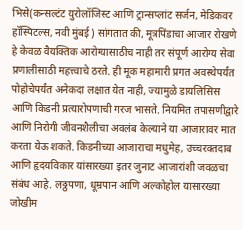भिसे(कन्सल्टंट युरोलॉजिस्ट आणि ट्रान्सप्लांट सर्जन, मेडिकवर हॉस्पिटल्स, नवी मुंबई) सांगतात की, मूत्रपिंडाचा आजार रोखणे हे केवळ वैयक्तिक आरोग्यासाठीच नाही तर संपूर्ण आरोग्य सेवा प्रणालीसाठी महत्त्वाचे ठरते. ही मूक महामारी प्रगत अवस्थेपर्यंत पोहोचेपर्यंत अनेकदा लक्षात येत नाही, ज्यामुळे डायलिसिस आणि किडनी प्रत्यारोपणाची गरज भासते. नियमित तपासणीद्वारे आणि निरोगी जीवनशैलीचा अवलंब केल्याने या आजारावर मात करता येऊ शकते. किडनीच्या आजाराचा मधुमेह, उच्चरक्तदाब आणि हृदयविकार यांसारख्या इतर जुनाट आजारांशी जवळचा संबंध आहे. लठ्ठपणा, धूम्रपान आणि अल्कोहोल यासारख्या जोखीम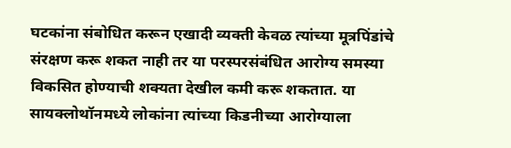घटकांना संबोधित करून एखादी व्यक्ती केवळ त्यांच्या मूत्रपिंडांचे संरक्षण करू शकत नाही तर या परस्परसंबंधित आरोग्य समस्या विकसित होण्याची शक्यता देखील कमी करू शकतात. या सायक्लोथॉनमध्ये लोकांना त्यांच्या किडनीच्या आरोग्याला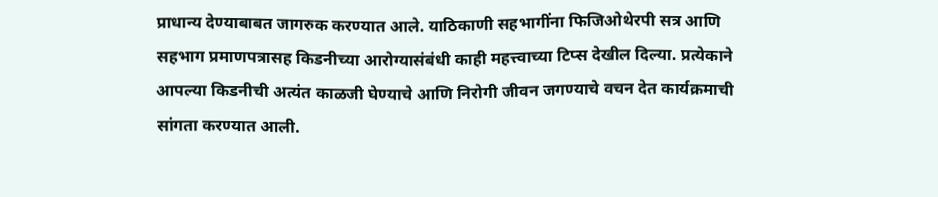प्राधान्य देण्याबाबत जागरुक करण्यात आले. याठिकाणी सहभागींना फिजिओथेरपी सत्र आणि सहभाग प्रमाणपत्रासह किडनीच्या आरोग्यासंबंधी काही महत्त्वाच्या टिप्स देखील दिल्या. प्रत्येकाने आपल्या किडनीची अत्यंत काळजी घेण्याचे आणि निरोगी जीवन जगण्याचे वचन देत कार्यक्रमाची सांगता करण्यात आली.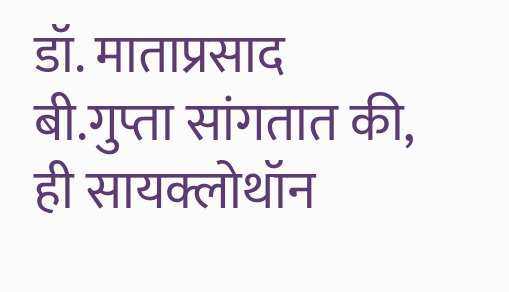डॉ. माताप्रसाद बी.गुप्ता सांगतात की, ही सायक्लोथॉन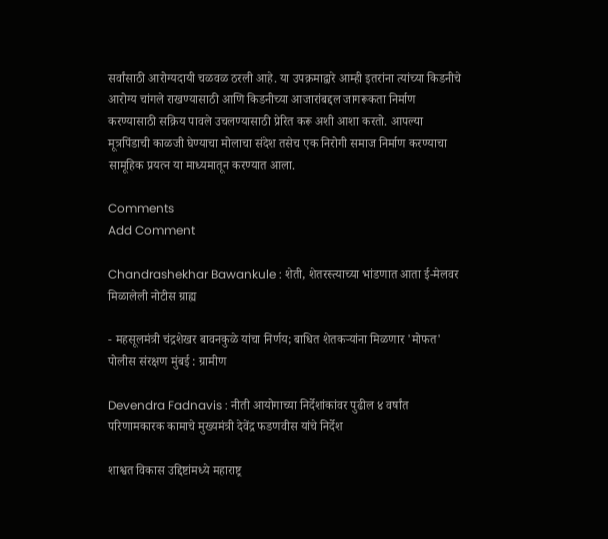सर्वांसाठी आरोग्यदायी चळवळ ठरली आहे. या उपक्रमाद्वारे आम्ही इतरांना त्यांच्या किडनीचे आरोग्य चांगले राखण्यासाठी आणि किडनीच्या आजारांबद्दल जागरूकता निर्माण करण्यासाठी सक्रिय पावले उचलण्यासाठी प्रेरित करू अशी आशा करतो. आपल्या मूत्रपिंडाची काळजी घेण्याचा मोलाचा संदेश तसेच एक निरोगी समाज निर्माण करण्याचा सामूहिक प्रयत्न या माध्यमातून करण्यात आला.

Comments
Add Comment

Chandrashekhar Bawankule : शेती, शेतरस्त्याच्या भांडणात आता ई-मेलवर मिळालेली नोटीस ग्राह्य

- महसूलमंत्री चंद्रशेखर बावनकुळे यांचा निर्णय; बाधित शेतकऱ्यांना मिळणार 'मोफत' पोलीस संरक्षण मुंबई : ग्रामीण

Devendra Fadnavis : नीती आयोगाच्या निर्देशांकांवर पुढील ४ वर्षांत परिणामकारक कामाचे मुख्यमंत्री देवेंद्र फडणवीस यांचे निर्देश

शाश्वत विकास उद्दिष्टांमध्ये महाराष्ट्र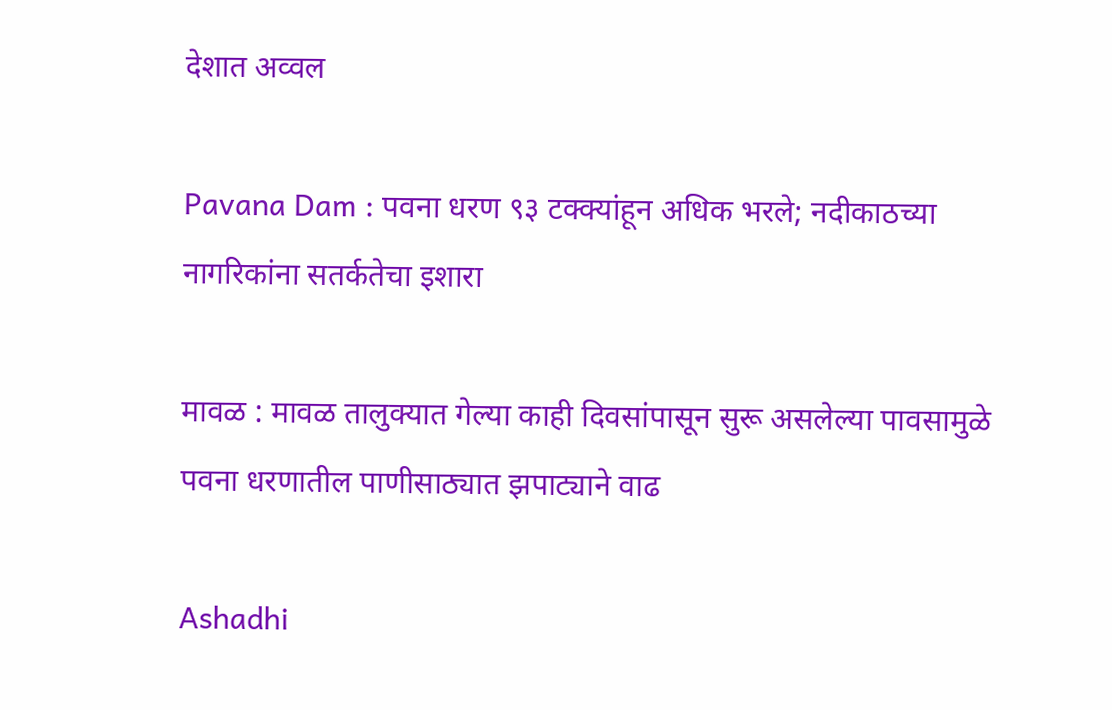देशात अव्वल

Pavana Dam : पवना धरण ९३ टक्क्यांहून अधिक भरले; नदीकाठच्या नागरिकांना सतर्कतेचा इशारा

मावळ : मावळ तालुक्यात गेल्या काही दिवसांपासून सुरू असलेल्या पावसामुळे पवना धरणातील पाणीसाठ्यात झपाट्याने वाढ

Ashadhi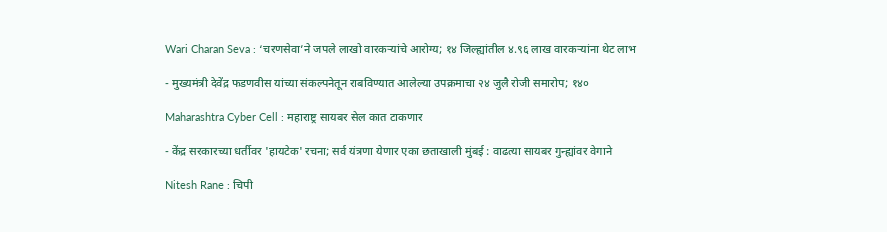Wari Charan Seva : ‘चरणसेवा’ने जपले लाखो वारकऱ्यांचे आरोग्य; १४ जिल्ह्यांतील ४.९६ लाख वारकऱ्यांना थेट लाभ

- मुख्यमंत्री देवेंद्र फडणवीस यांच्या संकल्पनेतून राबविण्यात आलेल्या उपक्रमाचा २४ जुलै रोजी समारोप; १४०

Maharashtra Cyber Cell : महाराष्ट्र सायबर सेल कात टाकणार

- केंद्र सरकारच्या धर्तीवर 'हायटेक' रचना; सर्व यंत्रणा येणार एका छताखाली मुंबई : वाढत्या सायबर गुन्ह्यांवर वेगाने

Nitesh Rane : चिपी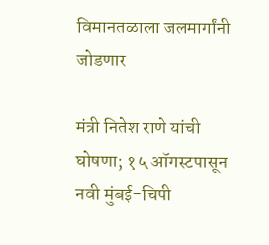विमानतळाला जलमार्गांनी जोडणार

मंत्री नितेश राणे यांची घोषणा; १५ ऑगस्टपासून नवी मुंबई-चिपी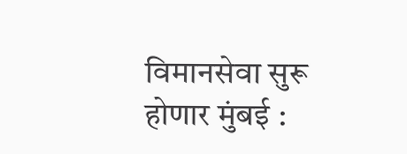विमानसेवा सुरू होणार मुंबई :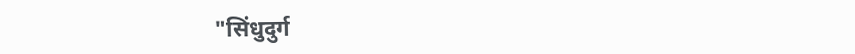"सिंधुदुर्ग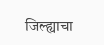जिल्ह्याचा